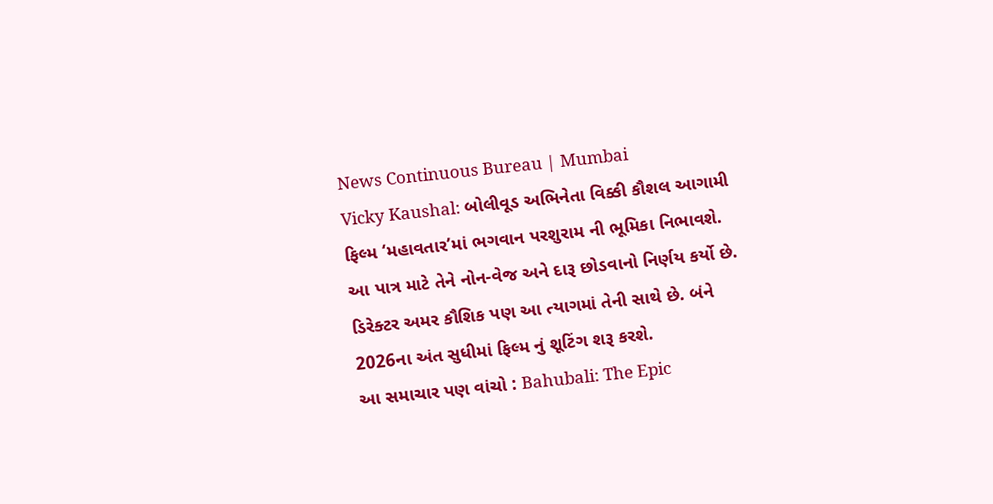News Continuous Bureau | Mumbai
Vicky Kaushal: બોલીવૂડ અભિનેતા વિક્કી કૌશલ આગામી ફિલ્મ ‘મહાવતાર’માં ભગવાન પરશુરામ ની ભૂમિકા નિભાવશે. આ પાત્ર માટે તેને નોન-વેજ અને દારૂ છોડવાનો નિર્ણય કર્યો છે. ડિરેક્ટર અમર કૌશિક પણ આ ત્યાગમાં તેની સાથે છે. બંને 2026ના અંત સુધીમાં ફિલ્મ નું શૂટિંગ શરૂ કરશે.
આ સમાચાર પણ વાંચો : Bahubali: The Epic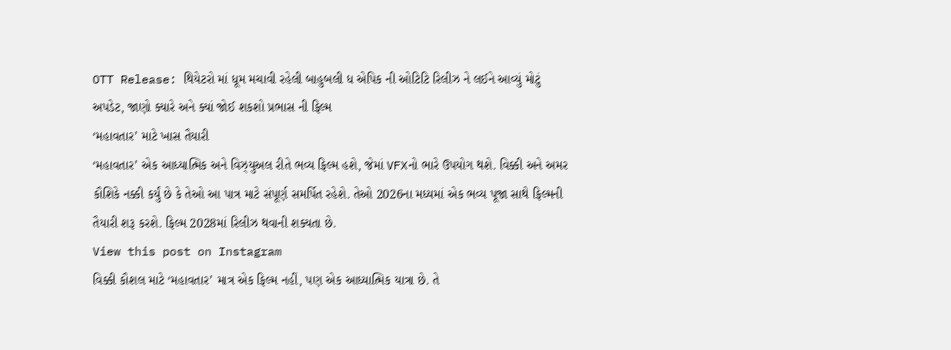OTT Release: થિયેટરો માં ધૂમ મચાવી રહેલી બાહુબલી ધ એપિક ની ઓટિટિ રિલીઝ ને લઈને આવ્યું મોટું અપડેટ, જાણો ક્યારે અને ક્યાં જોઈ શકશો પ્રભાસ ની ફિલ્મ
‘મહાવતાર’ માટે ખાસ તૈયારી
‘મહાવતાર’ એક આધ્યાત્મિક અને વિઝ્યુઅલ રીતે ભવ્ય ફિલ્મ હશે, જેમાં VFXનો ભારે ઉપયોગ થશે. વિક્કી અને અમર કૌશિકે નક્કી કર્યું છે કે તેઓ આ પાત્ર માટે સંપૂર્ણ સમર્પિત રહેશે. તેઓ 2026ના મધ્યમાં એક ભવ્ય પૂજા સાથે ફિલ્મની તૈયારી શરૂ કરશે. ફિલ્મ 2028માં રિલીઝ થવાની શક્યતા છે.
View this post on Instagram
વિક્કી કૌશલ માટે ‘મહાવતાર’ માત્ર એક ફિલ્મ નહીં, પણ એક આધ્યાત્મિક યાત્રા છે. તે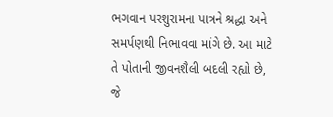ભગવાન પરશુરામના પાત્રને શ્રદ્ધા અને સમર્પણથી નિભાવવા માંગે છે. આ માટે તે પોતાની જીવનશૈલી બદલી રહ્યો છે, જે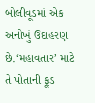બોલીવૂડમાં એક અનોખું ઉદાહરણ છે.‘મહાવતાર’ માટે તે પોતાની ફૂડ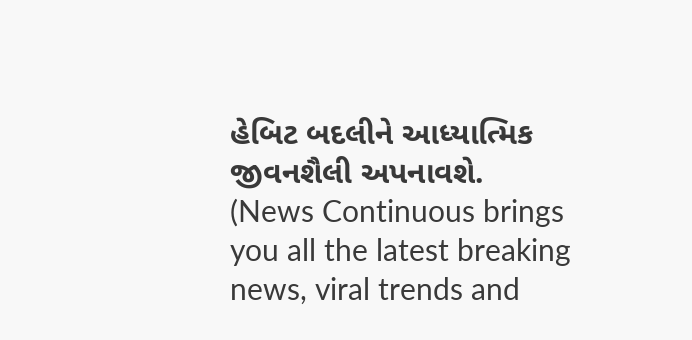હેબિટ બદલીને આધ્યાત્મિક જીવનશૈલી અપનાવશે.
(News Continuous brings you all the latest breaking news, viral trends and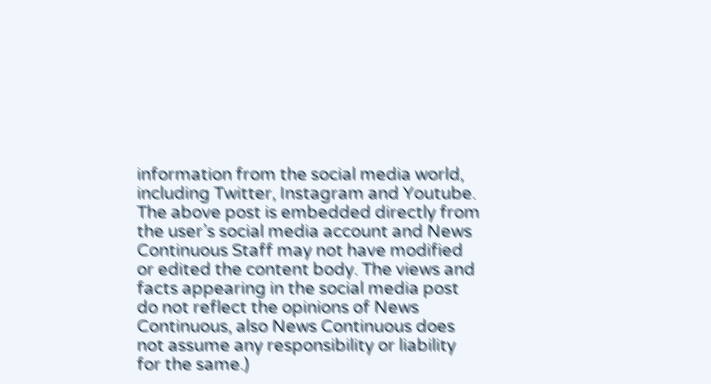information from the social media world, including Twitter, Instagram and Youtube. The above post is embedded directly from the user’s social media account and News Continuous Staff may not have modified or edited the content body. The views and facts appearing in the social media post do not reflect the opinions of News Continuous, also News Continuous does not assume any responsibility or liability for the same.)